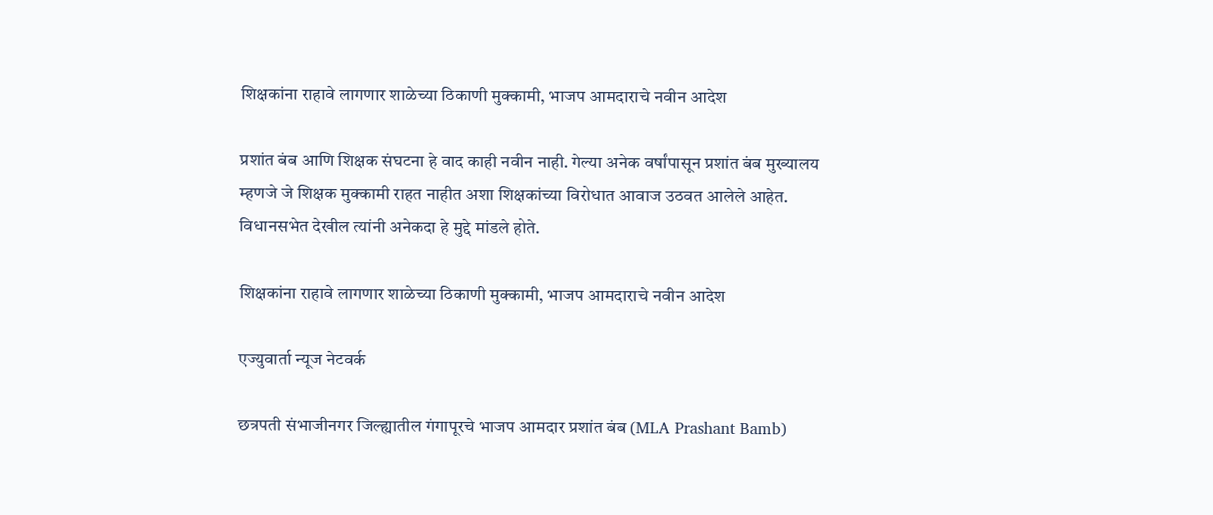शिक्षकांना राहावे लागणार शाळेच्या ठिकाणी मुक्कामी, भाजप आमदाराचे नवीन आदेश

प्रशांत बंब आणि शिक्षक संघटना हे वाद काही नवीन नाही. गेल्या अनेक वर्षांपासून प्रशांत बंब मुख्यालय म्हणजे जे शिक्षक मुक्कामी राहत नाहीत अशा शिक्षकांच्या विरोधात आवाज उठवत आलेले आहेत. विधानसभेत देखील त्यांनी अनेकदा हे मुद्दे मांडले होते.

शिक्षकांना राहावे लागणार शाळेच्या ठिकाणी मुक्कामी, भाजप आमदाराचे नवीन आदेश

एज्युवार्ता न्यूज नेटवर्क

छत्रपती संभाजीनगर जिल्ह्यातील गंगापूरचे भाजप आमदार प्रशांत बंब (MLA Prashant Bamb)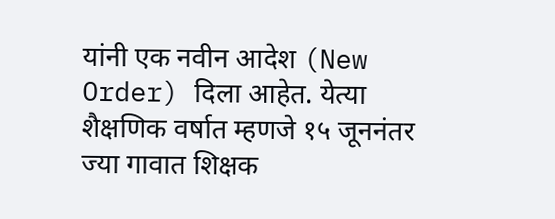यांनी एक नवीन आदेश (New Order) दिला आहेत. येत्या शैक्षणिक वर्षात म्हणजे १५ जूननंतर ज्या गावात शिक्षक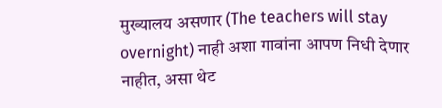मुख्यालय असणार (The teachers will stay overnight) नाही अशा गावांना आपण निधी देणार नाहीत, असा थेट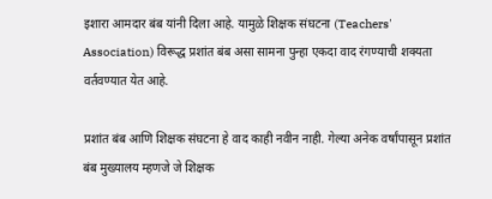इशारा आमदार बंब यांनी दिला आहे. यामुळे शिक्षक संघटना (Teachers' Association) विरूद्ध प्रशांत बंब असा सामना पुन्हा एकदा वाद रंगण्याची शक्यता वर्तवण्यात येत आहे.

प्रशांत बंब आणि शिक्षक संघटना हे वाद काही नवीन नाही. गेल्या अनेक वर्षांपासून प्रशांत बंब मुख्यालय म्हणजे जे शिक्षक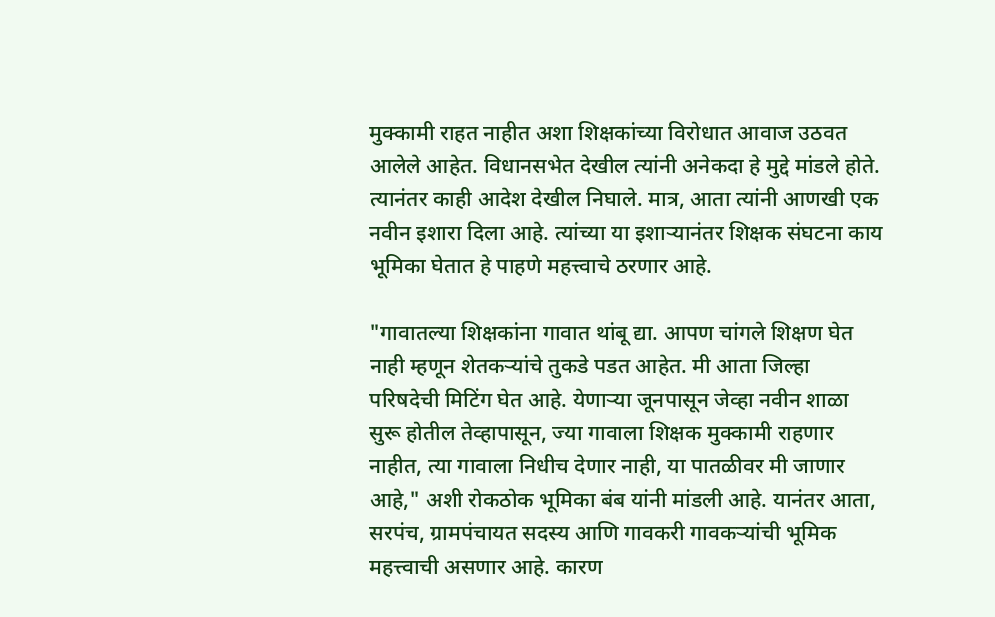मुक्कामी राहत नाहीत अशा शिक्षकांच्या विरोधात आवाज उठवत आलेले आहेत. विधानसभेत देखील त्यांनी अनेकदा हे मुद्दे मांडले होते. त्यानंतर काही आदेश देखील निघाले. मात्र, आता त्यांनी आणखी एक नवीन इशारा दिला आहे. त्यांच्या या इशाऱ्यानंतर शिक्षक संघटना काय भूमिका घेतात हे पाहणे महत्त्वाचे ठरणार आहे.

"गावातल्या शिक्षकांना गावात थांबू द्या. आपण चांगले शिक्षण घेत नाही म्हणून शेतकऱ्यांचे तुकडे पडत आहेत. मी आता जिल्हा परिषदेची मिटिंग घेत आहे. येणाऱ्या जूनपासून जेव्हा नवीन शाळा सुरू होतील तेव्हापासून, ज्या गावाला शिक्षक मुक्कामी राहणार नाहीत, त्या गावाला निधीच देणार नाही, या पातळीवर मी जाणार आहे," अशी रोकठोक भूमिका बंब यांनी मांडली आहे. यानंतर आता, सरपंच, ग्रामपंचायत सदस्य आणि गावकरी गावकऱ्यांची भूमिक महत्त्वाची असणार आहे. कारण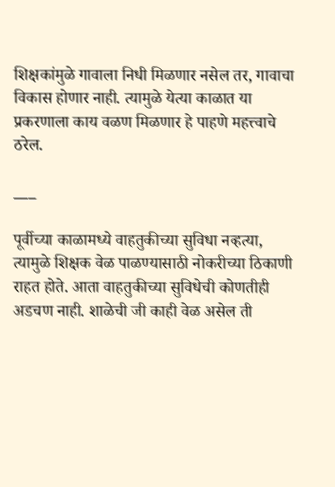शिक्षकांमुळे गावाला निधी मिळणार नसेल तर, गावाचा विकास होणार नाही. त्यामुळे येत्या काळात या प्रकरणाला काय वळण मिळणार हे पाहणे महत्त्वाचे ठरेल.

___

पूर्वीच्या काळामध्ये वाहतुकीच्या सुविधा नव्हत्या, त्यामुळे शिक्षक वेळ पाळण्यासाठी नोकरीच्या ठिकाणी राहत होते. आता वाहतुकीच्या सुविधेची कोणतीही अडचण नाही. शाळेची जी काही वेळ असेल ती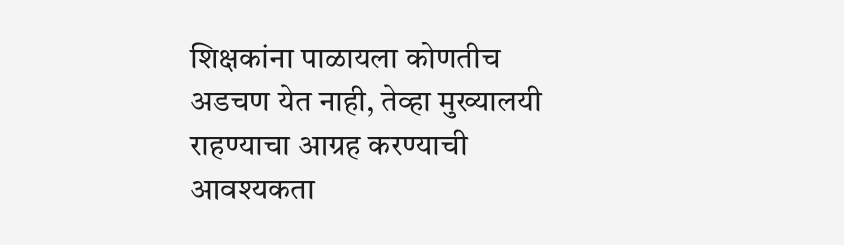शिक्षकांना पाळायला कोणतीच अडचण येत नाही, तेव्हा मुख्यालयी राहण्याचा आग्रह करण्याची आवश्यकता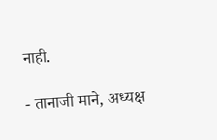नाही.

- तानाजी माने, अध्यक्ष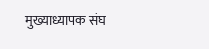मुख्याध्यापक संघ